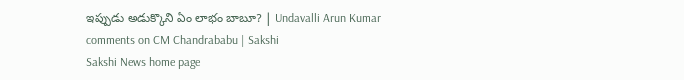ఇప్పుడు అడుక్కొని ఏం లాభం బాబూ? | Undavalli Arun Kumar comments on CM Chandrababu | Sakshi
Sakshi News home page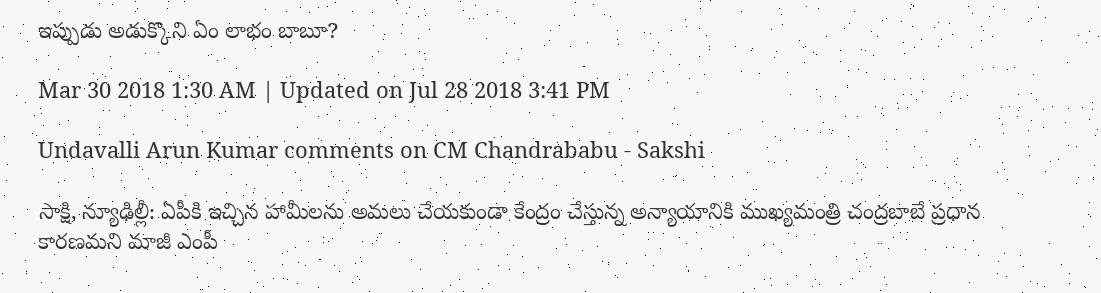ఇప్పుడు అడుక్కొని ఏం లాభం బాబూ?

Mar 30 2018 1:30 AM | Updated on Jul 28 2018 3:41 PM

Undavalli Arun Kumar comments on CM Chandrababu - Sakshi

సాక్షి, న్యూఢిల్లీ: ఏపీకి ఇచ్చిన హామీలను అమలు చేయకుండా కేంద్రం చేస్తున్న అన్యాయానికి ముఖ్యమంత్రి చంద్రబాబే ప్రధాన కారణమని మాజీ ఎంపీ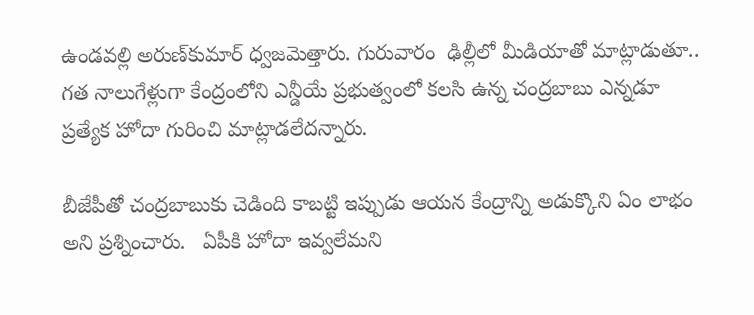ఉండవల్లి అరుణ్‌కుమార్‌ ధ్వజమెత్తారు. గురువారం  ఢిల్లీలో మీడియాతో మాట్లాడుతూ.. గత నాలుగేళ్లుగా కేంద్రంలోని ఎన్డీయే ప్రభుత్వంలో కలసి ఉన్న చంద్రబాబు ఎన్నడూ ప్రత్యేక హోదా గురించి మాట్లాడలేదన్నారు.

బీజేపీతో చంద్రబాబుకు చెడింది కాబట్టి ఇప్పుడు ఆయన కేంద్రాన్ని అడుక్కొని ఏం లాభం అని ప్రశ్నించారు.   ఏపీకి హోదా ఇవ్వలేమని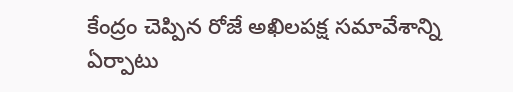కేంద్రం చెప్పిన రోజే అఖిలపక్ష సమావేశాన్ని ఏర్పాటు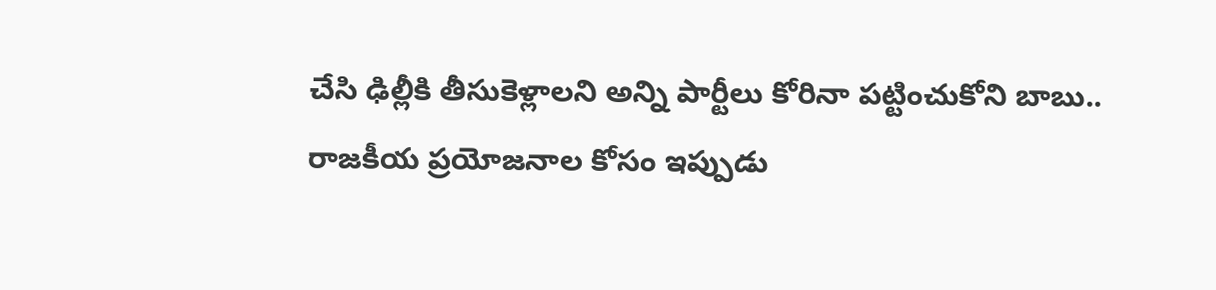చేసి ఢిల్లీకి తీసుకెళ్లాలని అన్ని పార్టీలు కోరినా పట్టించుకోని బాబు.. రాజకీయ ప్రయోజనాల కోసం ఇప్పుడు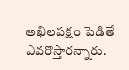అఖిలపక్షం పెడితే ఎవరొస్తారన్నారు.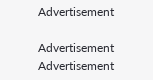Advertisement

Advertisement
Advertisement